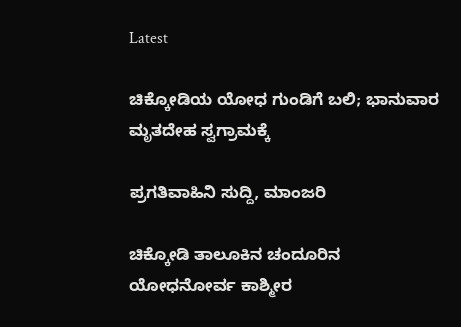Latest

ಚಿಕ್ಕೋಡಿಯ ಯೋಧ ಗುಂಡಿಗೆ ಬಲಿ; ಭಾನುವಾರ ಮೃತದೇಹ ಸ್ವಗ್ರಾಮಕ್ಕೆ

ಪ್ರಗತಿವಾಹಿನಿ ಸುದ್ದಿ, ಮಾಂಜರಿ

ಚಿಕ್ಕೋಡಿ ತಾಲೂಕಿನ ಚಂದೂರಿನ ಯೋಧನೋರ್ವ ಕಾಶ್ಮೀರ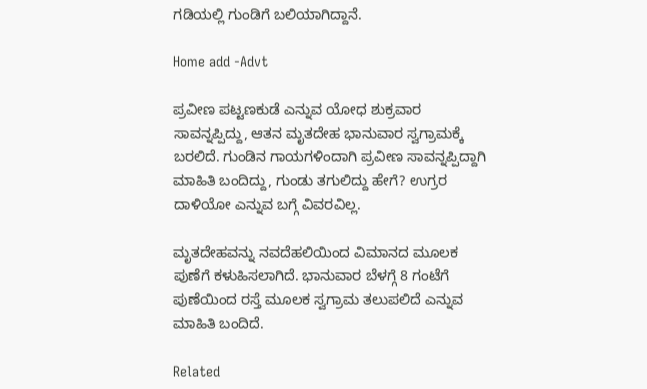ಗಡಿಯಲ್ಲಿ ಗುಂಡಿಗೆ ಬಲಿಯಾಗಿದ್ದಾನೆ.

Home add -Advt

ಪ್ರವೀಣ ಪಟ್ಟಣಕುಡೆ ಎನ್ನುವ ಯೋಧ ಶುಕ್ರವಾರ ಸಾವನ್ನಪ್ಪಿದ್ದು, ಆತನ ಮೃತದೇಹ ಭಾನುವಾರ ಸ್ವಗ್ರಾಮಕ್ಕೆ ಬರಲಿದೆ. ಗುಂಡಿನ ಗಾಯಗಳಿಂದಾಗಿ ಪ್ರವೀಣ ಸಾವನ್ನಪ್ಪಿದ್ದಾಗಿ ಮಾಹಿತಿ ಬಂದಿದ್ದು, ಗುಂಡು ತಗುಲಿದ್ದು ಹೇಗೆ? ಉಗ್ರರ ದಾಳಿಯೋ ಎನ್ನುವ ಬಗ್ಗೆ ವಿವರವಿಲ್ಲ.

ಮೃತದೇಹವನ್ನು ನವದೆಹಲಿಯಿಂದ ವಿಮಾನದ ಮೂಲಕ ಪುಣೆಗೆ ಕಳುಹಿಸಲಾಗಿದೆ. ಭಾನುವಾರ ಬೆಳಗ್ಗೆ 8 ಗಂಟೆಗೆ ಪುಣೆಯಿಂದ ರಸ್ತೆ ಮೂಲಕ ಸ್ವಗ್ರಾಮ ತಲುಪಲಿದೆ ಎನ್ನುವ ಮಾಹಿತಿ ಬಂದಿದೆ.

Related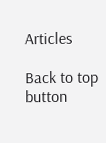Articles

Back to top button